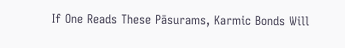If One Reads These Pāsurams, Karmic Bonds Will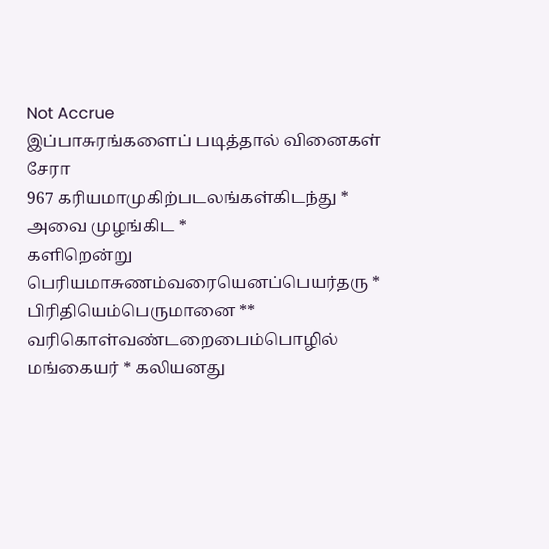Not Accrue
இப்பாசுரங்களைப் படித்தால் வினைகள் சேரா
967 கரியமாமுகிற்படலங்கள்கிடந்து *
அவை முழங்கிட *
களிறென்று பெரியமாசுணம்வரையெனப்பெயர்தரு *
பிரிதியெம்பெருமானை **
வரிகொள்வண்டறைபைம்பொழில்
மங்கையர் * கலியனது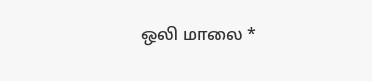ஒலி மாலை *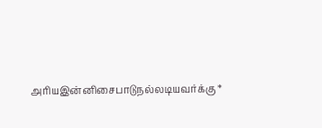அரியஇன்னிசைபாடுநல்லடியவர்க்கு *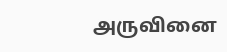அருவினை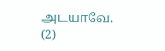அடயாவே. (2)